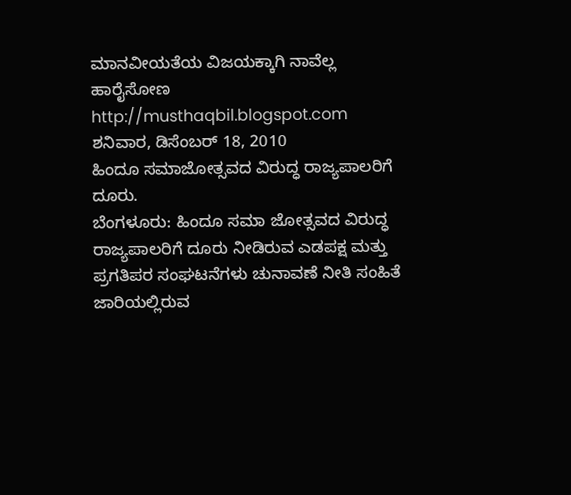ಮಾನವೀಯತೆಯ ವಿಜಯಕ್ಕಾಗಿ ನಾವೆಲ್ಲ ಹಾರೈಸೋಣ http://musthaqbil.blogspot.com
ಶನಿವಾರ, ಡಿಸೆಂಬರ್ 18, 2010
ಹಿಂದೂ ಸಮಾಜೋತ್ಸವದ ವಿರುದ್ಧ ರಾಜ್ಯಪಾಲರಿಗೆ ದೂರು.
ಬೆಂಗಳೂರು: ಹಿಂದೂ ಸಮಾ ಜೋತ್ಸವದ ವಿರುದ್ಧ ರಾಜ್ಯಪಾಲರಿಗೆ ದೂರು ನೀಡಿರುವ ಎಡಪಕ್ಷ ಮತ್ತು ಪ್ರಗತಿಪರ ಸಂಘಟನೆಗಳು ಚುನಾವಣೆ ನೀತಿ ಸಂಹಿತೆ ಜಾರಿಯಲ್ಲಿರುವ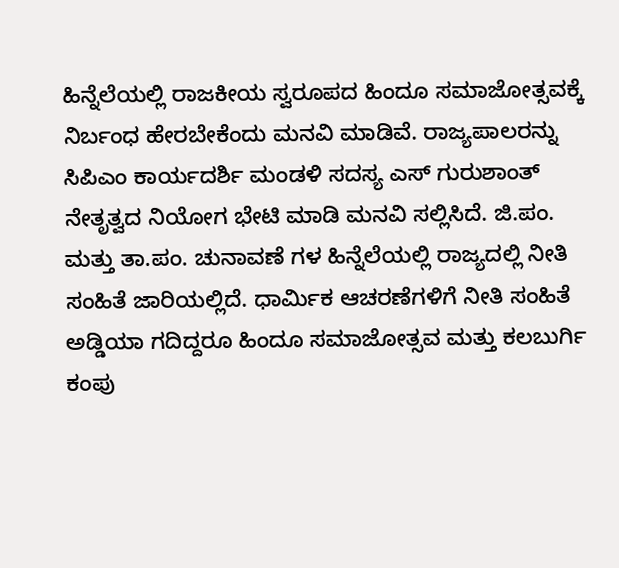ಹಿನ್ನೆಲೆಯಲ್ಲಿ ರಾಜಕೀಯ ಸ್ವರೂಪದ ಹಿಂದೂ ಸಮಾಜೋತ್ಸವಕ್ಕೆ ನಿರ್ಬಂಧ ಹೇರಬೇಕೆಂದು ಮನವಿ ಮಾಡಿವೆ. ರಾಜ್ಯಪಾಲರನ್ನು ಸಿಪಿಎಂ ಕಾರ್ಯದರ್ಶಿ ಮಂಡಳಿ ಸದಸ್ಯ ಎಸ್ ಗುರುಶಾಂತ್ ನೇತೃತ್ವದ ನಿಯೋಗ ಭೇಟಿ ಮಾಡಿ ಮನವಿ ಸಲ್ಲಿಸಿದೆ. ಜಿ.ಪಂ. ಮತ್ತು ತಾ.ಪಂ. ಚುನಾವಣೆ ಗಳ ಹಿನ್ನೆಲೆಯಲ್ಲಿ ರಾಜ್ಯದಲ್ಲಿ ನೀತಿ ಸಂಹಿತೆ ಜಾರಿಯಲ್ಲಿದೆ. ಧಾರ್ಮಿಕ ಆಚರಣೆಗಳಿಗೆ ನೀತಿ ಸಂಹಿತೆ ಅಡ್ಡಿಯಾ ಗದಿದ್ದರೂ ಹಿಂದೂ ಸಮಾಜೋತ್ಸವ ಮತ್ತು ಕಲಬುರ್ಗಿ ಕಂಪು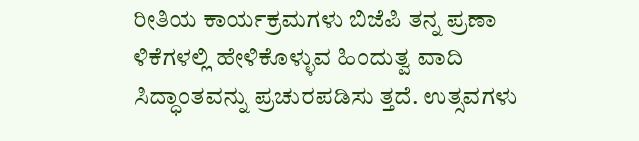ರೀತಿಯ ಕಾರ್ಯಕ್ರಮಗಳು ಬಿಜೆಪಿ ತನ್ನ ಪ್ರಣಾ ಳಿಕೆಗಳಲ್ಲಿ ಹೇಳಿಕೊಳ್ಳುವ ಹಿಂದುತ್ವ ವಾದಿ ಸಿದ್ಧಾಂತವನ್ನು ಪ್ರಚುರಪಡಿಸು ತ್ತದೆ. ಉತ್ಸವಗಳು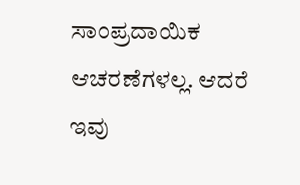ಸಾಂಪ್ರದಾಯಿಕ ಆಚರಣೆಗಳಲ್ಲ. ಆದರೆ ಇವು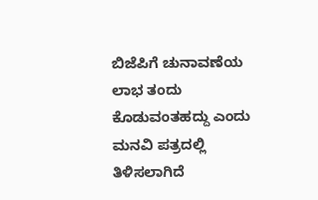ಬಿಜೆಪಿಗೆ ಚುನಾವಣೆಯ ಲಾಭ ತಂದು ಕೊಡುವಂತಹದ್ದು ಎಂದು ಮನವಿ ಪತ್ರದಲ್ಲಿ ತಿಳಿಸಲಾಗಿದೆ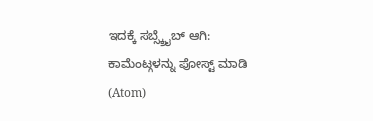ಇದಕ್ಕೆ ಸಬ್ಸ್ಕ್ರೈಬ್ ಆಗಿ:
ಕಾಮೆಂಟ್ಗಳನ್ನು ಪೋಸ್ಟ್ ಮಾಡಿ (Atom)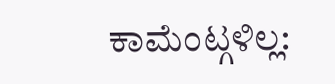ಕಾಮೆಂಟ್ಗಳಿಲ್ಲ: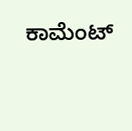ಕಾಮೆಂಟ್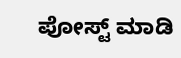ಪೋಸ್ಟ್ ಮಾಡಿ